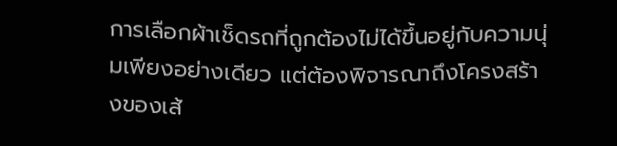การเลือกผ้าเช็ดรถที่ถูกต้องไม่ได้ขึ้นอยู่กับความนุ่มเพียงอย่างเดียว แต่ต้องพิจารณาถึงโครงสร้างของเส้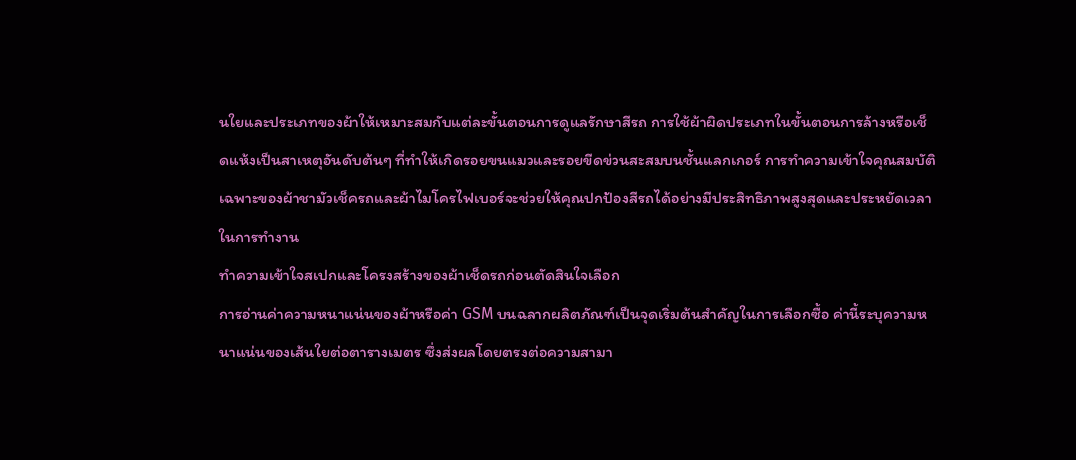นใยและประเภทของผ้าให้เหมาะสมกับแต่ละขั้นตอนการดูแลรักษาสีรถ การใช้ผ้าผิดประเภทในขั้นตอนการล้างหรือเช็ดแห้งเป็นสาเหตุอันดับต้นๆ ที่ทำให้เกิดรอยขนแมวและรอยขีดข่วนสะสมบนชั้นแลกเกอร์ การทำความเข้าใจคุณสมบัติเฉพาะของผ้าชามัวเช็ครถและผ้าไมโครไฟเบอร์จะช่วยให้คุณปกป้องสีรถได้อย่างมีประสิทธิภาพสูงสุดและประหยัดเวลาในการทำงาน
ทำความเข้าใจสเปกและโครงสร้างของผ้าเช็ดรถก่อนตัดสินใจเลือก
การอ่านค่าความหนาแน่นของผ้าหรือค่า GSM บนฉลากผลิตภัณฑ์เป็นจุดเริ่มต้นสำคัญในการเลือกซื้อ ค่านี้ระบุความหนาแน่นของเส้นใยต่อตารางเมตร ซึ่งส่งผลโดยตรงต่อความสามา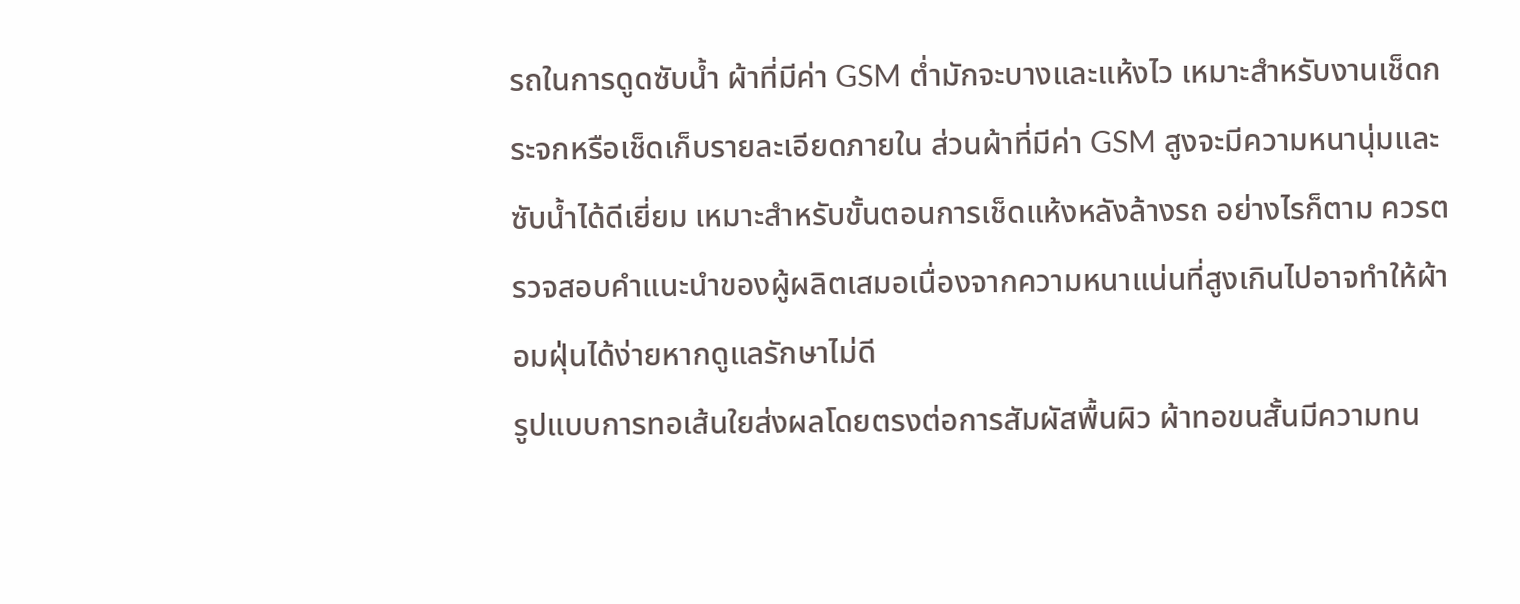รถในการดูดซับน้ำ ผ้าที่มีค่า GSM ต่ำมักจะบางและแห้งไว เหมาะสำหรับงานเช็ดกระจกหรือเช็ดเก็บรายละเอียดภายใน ส่วนผ้าที่มีค่า GSM สูงจะมีความหนานุ่มและซับน้ำได้ดีเยี่ยม เหมาะสำหรับขั้นตอนการเช็ดแห้งหลังล้างรถ อย่างไรก็ตาม ควรตรวจสอบคำแนะนำของผู้ผลิตเสมอเนื่องจากความหนาแน่นที่สูงเกินไปอาจทำให้ผ้าอมฝุ่นได้ง่ายหากดูแลรักษาไม่ดี
รูปแบบการทอเส้นใยส่งผลโดยตรงต่อการสัมผัสพื้นผิว ผ้าทอขนสั้นมีความทน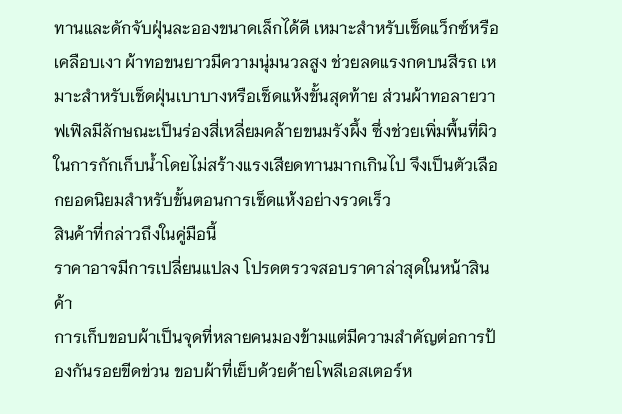ทานและดักจับฝุ่นละอองขนาดเล็กได้ดี เหมาะสำหรับเช็ดแว็กซ์หรือเคลือบเงา ผ้าทอขนยาวมีความนุ่มนวลสูง ช่วยลดแรงกดบนสีรถ เหมาะสำหรับเช็ดฝุ่นเบาบางหรือเช็ดแห้งขั้นสุดท้าย ส่วนผ้าทอลายวาฟเฟิลมีลักษณะเป็นร่องสี่เหลี่ยมคล้ายขนมรังผึ้ง ซึ่งช่วยเพิ่มพื้นที่ผิวในการกักเก็บน้ำโดยไม่สร้างแรงเสียดทานมากเกินไป จึงเป็นตัวเลือกยอดนิยมสำหรับขั้นตอนการเช็ดแห้งอย่างรวดเร็ว
สินค้าที่กล่าวถึงในคู่มือนี้
ราคาอาจมีการเปลี่ยนแปลง โปรดตรวจสอบราคาล่าสุดในหน้าสินค้า
การเก็บขอบผ้าเป็นจุดที่หลายคนมองข้ามแต่มีความสำคัญต่อการป้องกันรอยขีดข่วน ขอบผ้าที่เย็บด้วยด้ายโพลีเอสเตอร์ห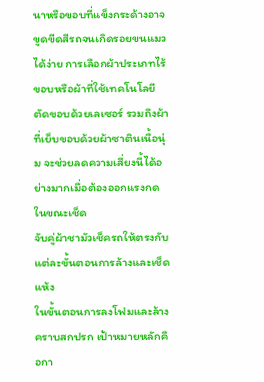นาหรือขอบที่แข็งกระด้างอาจขูดขีดสีรถจนเกิดรอยขนแมวได้ง่าย การเลือกผ้าประเภทไร้ขอบหรือผ้าที่ใช้เทคโนโลยีตัดขอบด้วยเลเซอร์ รวมถึงผ้าที่เย็บขอบด้วยผ้าซาตินเนื้อนุ่ม จะช่วยลดความเสี่ยงนี้ได้อย่างมากเมื่อต้องออกแรงกดในขณะเช็ด
จับคู่ผ้าชามัวเช็ครถให้ตรงกับแต่ละขั้นตอนการล้างและเช็ดแห้ง
ในขั้นตอนการลงโฟมและล้างคราบสกปรก เป้าหมายหลักคือกา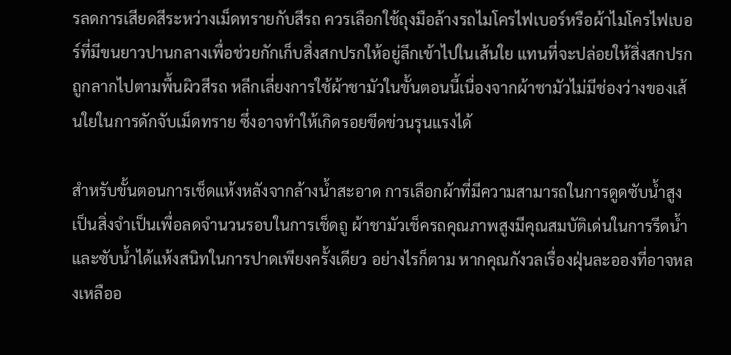รลดการเสียดสีระหว่างเม็ดทรายกับสีรถ ควรเลือกใช้ถุงมือล้างรถไมโครไฟเบอร์หรือผ้าไมโครไฟเบอร์ที่มีขนยาวปานกลางเพื่อช่วยกักเก็บสิ่งสกปรกให้อยู่ลึกเข้าไปในเส้นใย แทนที่จะปล่อยให้สิ่งสกปรกถูกลากไปตามพื้นผิวสีรถ หลีกเลี่ยงการใช้ผ้าชามัวในขั้นตอนนี้เนื่องจากผ้าชามัวไม่มีช่องว่างของเส้นใยในการดักจับเม็ดทราย ซึ่งอาจทำให้เกิดรอยขีดข่วนรุนแรงได้

สำหรับขั้นตอนการเช็ดแห้งหลังจากล้างน้ำสะอาด การเลือกผ้าที่มีความสามารถในการดูดซับน้ำสูงเป็นสิ่งจำเป็นเพื่อลดจำนวนรอบในการเช็ดถู ผ้าชามัวเช็ครถคุณภาพสูงมีคุณสมบัติเด่นในการรีดน้ำและซับน้ำได้แห้งสนิทในการปาดเพียงครั้งเดียว อย่างไรก็ตาม หากคุณกังวลเรื่องฝุ่นละอองที่อาจหลงเหลืออ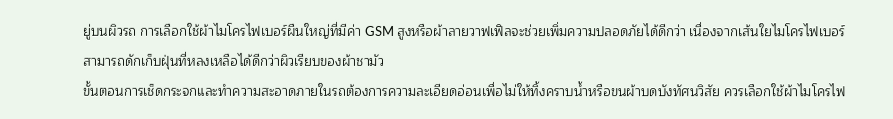ยู่บนผิวรถ การเลือกใช้ผ้าไมโครไฟเบอร์ผืนใหญ่ที่มีค่า GSM สูงหรือผ้าลายวาฟเฟิลจะช่วยเพิ่มความปลอดภัยได้ดีกว่า เนื่องจากเส้นใยไมโครไฟเบอร์สามารถดักเก็บฝุ่นที่หลงเหลือได้ดีกว่าผิวเรียบของผ้าชามัว
ขั้นตอนการเช็ดกระจกและทำความสะอาดภายในรถต้องการความละเอียดอ่อนเพื่อไม่ให้ทิ้งคราบน้ำหรือขนผ้าบดบังทัศนวิสัย ควรเลือกใช้ผ้าไมโครไฟ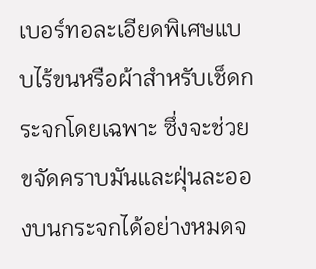เบอร์ทอละเอียดพิเศษแบบไร้ขนหรือผ้าสำหรับเช็ดกระจกโดยเฉพาะ ซึ่งจะช่วยขจัดคราบมันและฝุ่นละอองบนกระจกได้อย่างหมดจ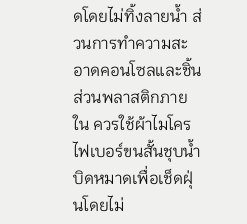ดโดยไม่ทิ้งลายน้ำ ส่วนการทำความสะอาดคอนโซลและชิ้นส่วนพลาสติกภายใน ควรใช้ผ้าไมโครไฟเบอร์ขนสั้นชุบน้ำบิดหมาดเพื่อเช็ดฝุ่นโดยไม่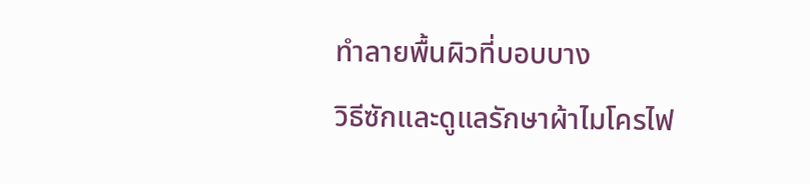ทำลายพื้นผิวที่บอบบาง
วิธีซักและดูแลรักษาผ้าไมโครไฟ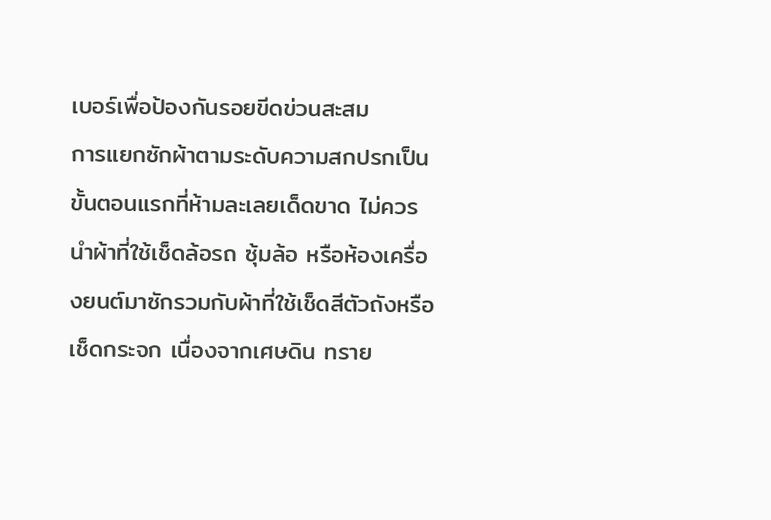เบอร์เพื่อป้องกันรอยขีดข่วนสะสม
การแยกซักผ้าตามระดับความสกปรกเป็นขั้นตอนแรกที่ห้ามละเลยเด็ดขาด ไม่ควรนำผ้าที่ใช้เช็ดล้อรถ ซุ้มล้อ หรือห้องเครื่องยนต์มาซักรวมกับผ้าที่ใช้เช็ดสีตัวถังหรือเช็ดกระจก เนื่องจากเศษดิน ทราย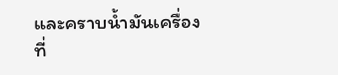และคราบน้ำมันเครื่องที่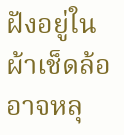ฝังอยู่ในผ้าเช็ดล้ออาจหลุ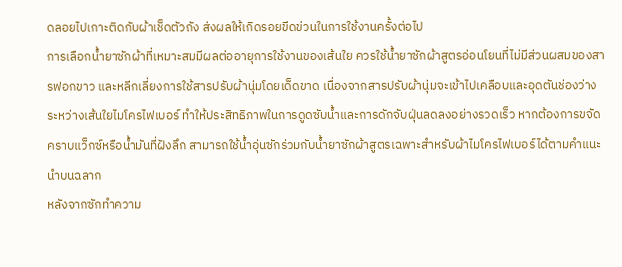ดลอยไปเกาะติดกับผ้าเช็ดตัวถัง ส่งผลให้เกิดรอยขีดข่วนในการใช้งานครั้งต่อไป
การเลือกน้ำยาซักผ้าที่เหมาะสมมีผลต่ออายุการใช้งานของเส้นใย ควรใช้น้ำยาซักผ้าสูตรอ่อนโยนที่ไม่มีส่วนผสมของสารฟอกขาว และหลีกเลี่ยงการใช้สารปรับผ้านุ่มโดยเด็ดขาด เนื่องจากสารปรับผ้านุ่มจะเข้าไปเคลือบและอุดตันช่องว่างระหว่างเส้นใยไมโครไฟเบอร์ ทำให้ประสิทธิภาพในการดูดซับน้ำและการดักจับฝุ่นลดลงอย่างรวดเร็ว หากต้องการขจัดคราบแว็กซ์หรือน้ำมันที่ฝังลึก สามารถใช้น้ำอุ่นซักร่วมกับน้ำยาซักผ้าสูตรเฉพาะสำหรับผ้าไมโครไฟเบอร์ได้ตามคำแนะนำบนฉลาก
หลังจากซักทำความ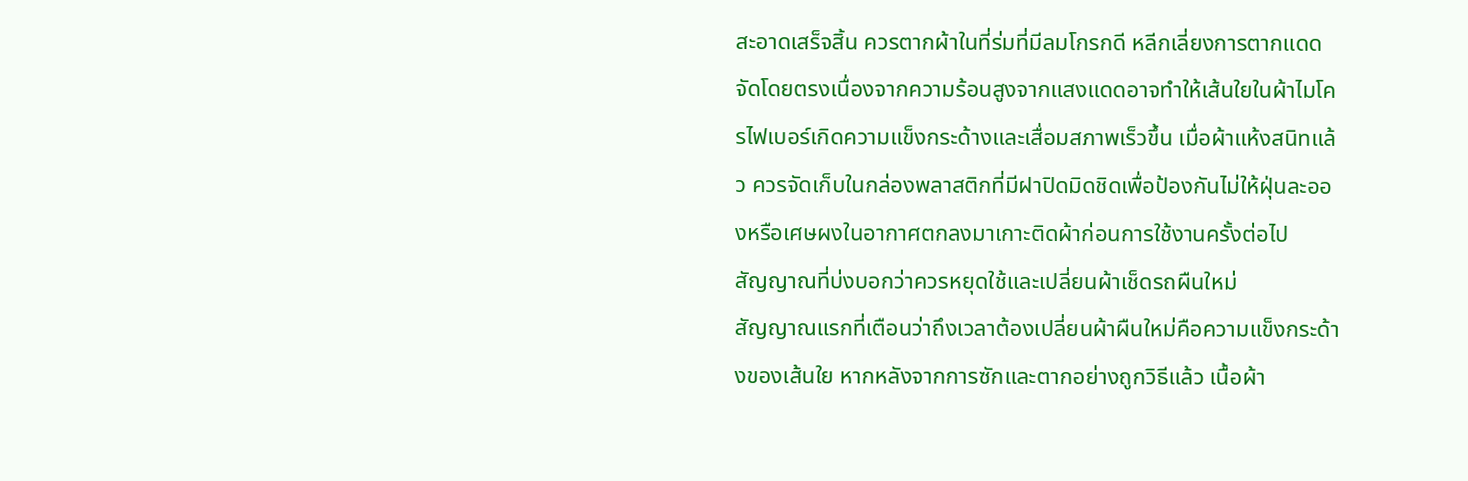สะอาดเสร็จสิ้น ควรตากผ้าในที่ร่มที่มีลมโกรกดี หลีกเลี่ยงการตากแดดจัดโดยตรงเนื่องจากความร้อนสูงจากแสงแดดอาจทำให้เส้นใยในผ้าไมโครไฟเบอร์เกิดความแข็งกระด้างและเสื่อมสภาพเร็วขึ้น เมื่อผ้าแห้งสนิทแล้ว ควรจัดเก็บในกล่องพลาสติกที่มีฝาปิดมิดชิดเพื่อป้องกันไม่ให้ฝุ่นละอองหรือเศษผงในอากาศตกลงมาเกาะติดผ้าก่อนการใช้งานครั้งต่อไป
สัญญาณที่บ่งบอกว่าควรหยุดใช้และเปลี่ยนผ้าเช็ดรถผืนใหม่
สัญญาณแรกที่เตือนว่าถึงเวลาต้องเปลี่ยนผ้าผืนใหม่คือความแข็งกระด้างของเส้นใย หากหลังจากการซักและตากอย่างถูกวิธีแล้ว เนื้อผ้า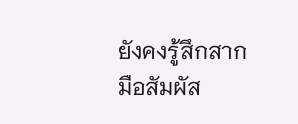ยังคงรู้สึกสาก มือสัมผัส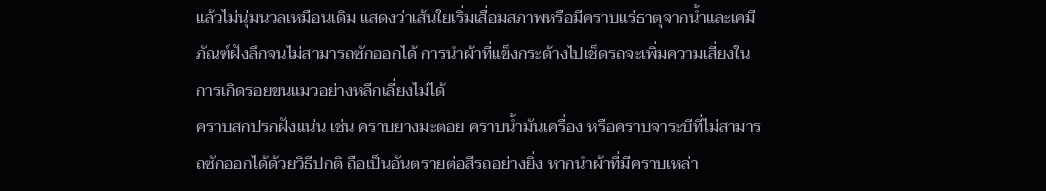แล้วไม่นุ่มนวลเหมือนเดิม แสดงว่าเส้นใยเริ่มเสื่อมสภาพหรือมีคราบแร่ธาตุจากน้ำและเคมีภัณฑ์ฝังลึกจนไม่สามารถซักออกได้ การนำผ้าที่แข็งกระด้างไปเช็ดรถจะเพิ่มความเสี่ยงในการเกิดรอยขนแมวอย่างหลีกเลี่ยงไม่ได้
คราบสกปรกฝังแน่น เช่น คราบยางมะตอย คราบน้ำมันเครื่อง หรือคราบจาระบีที่ไม่สามารถซักออกได้ด้วยวิธีปกติ ถือเป็นอันตรายต่อสีรถอย่างยิ่ง หากนำผ้าที่มีคราบเหล่า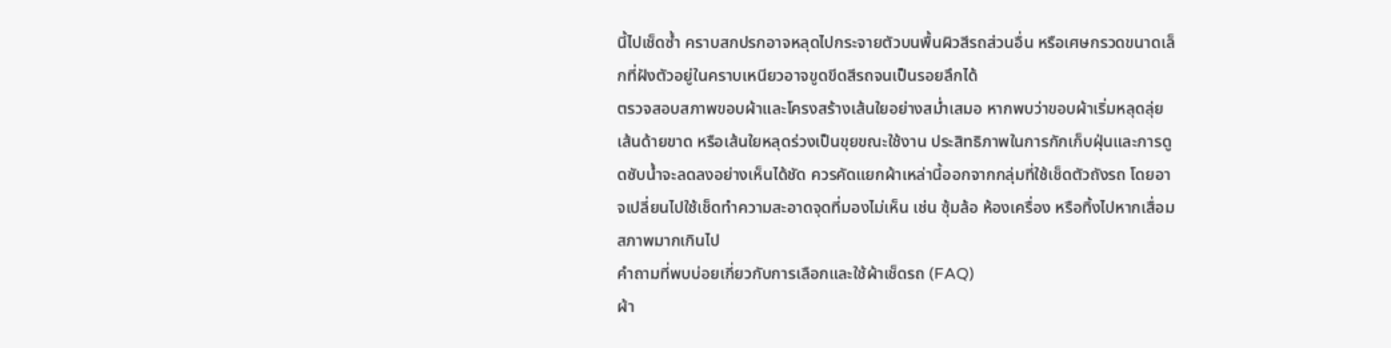นี้ไปเช็ดซ้ำ คราบสกปรกอาจหลุดไปกระจายตัวบนพื้นผิวสีรถส่วนอื่น หรือเศษกรวดขนาดเล็กที่ฝังตัวอยู่ในคราบเหนียวอาจขูดขีดสีรถจนเป็นรอยลึกได้
ตรวจสอบสภาพขอบผ้าและโครงสร้างเส้นใยอย่างสม่ำเสมอ หากพบว่าขอบผ้าเริ่มหลุดลุ่ย เส้นด้ายขาด หรือเส้นใยหลุดร่วงเป็นขุยขณะใช้งาน ประสิทธิภาพในการกักเก็บฝุ่นและการดูดซับน้ำจะลดลงอย่างเห็นได้ชัด ควรคัดแยกผ้าเหล่านี้ออกจากกลุ่มที่ใช้เช็ดตัวถังรถ โดยอาจเปลี่ยนไปใช้เช็ดทำความสะอาดจุดที่มองไม่เห็น เช่น ซุ้มล้อ ห้องเครื่อง หรือทิ้งไปหากเสื่อมสภาพมากเกินไป
คำถามที่พบบ่อยเกี่ยวกับการเลือกและใช้ผ้าเช็ดรถ (FAQ)
ผ้า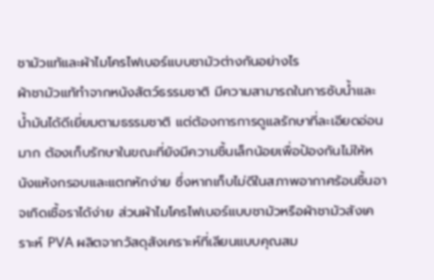ชามัวแท้และผ้าไมโครไฟเบอร์แบบชามัวต่างกันอย่างไร
ผ้าชามัวแท้ทำจากหนังสัตว์ธรรมชาติ มีความสามารถในการซับน้ำและน้ำมันได้ดีเยี่ยมตามธรรมชาติ แต่ต้องการการดูแลรักษาที่ละเอียดอ่อนมาก ต้องเก็บรักษาในขณะที่ยังมีความชื้นเล็กน้อยเพื่อป้องกันไม่ให้หนังแห้งกรอบและแตกหักง่าย ซึ่งหากเก็บไม่ดีในสภาพอากาศร้อนชื้นอาจเกิดเชื้อราได้ง่าย ส่วนผ้าไมโครไฟเบอร์แบบชามัวหรือผ้าชามัวสังเคราะห์ PVA ผลิตจากวัสดุสังเคราะห์ที่เลียนแบบคุณสม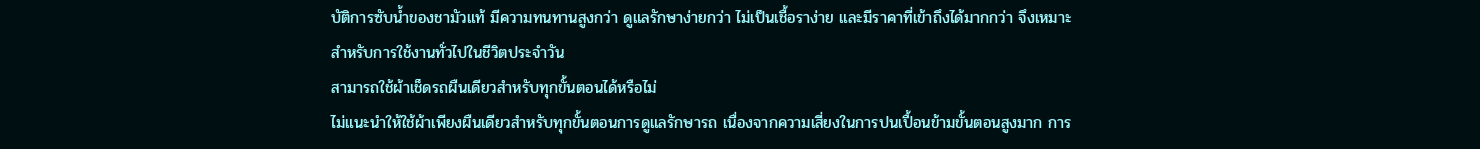บัติการซับน้ำของชามัวแท้ มีความทนทานสูงกว่า ดูแลรักษาง่ายกว่า ไม่เป็นเชื้อราง่าย และมีราคาที่เข้าถึงได้มากกว่า จึงเหมาะสำหรับการใช้งานทั่วไปในชีวิตประจำวัน
สามารถใช้ผ้าเช็ดรถผืนเดียวสำหรับทุกขั้นตอนได้หรือไม่
ไม่แนะนำให้ใช้ผ้าเพียงผืนเดียวสำหรับทุกขั้นตอนการดูแลรักษารถ เนื่องจากความเสี่ยงในการปนเปื้อนข้ามขั้นตอนสูงมาก การ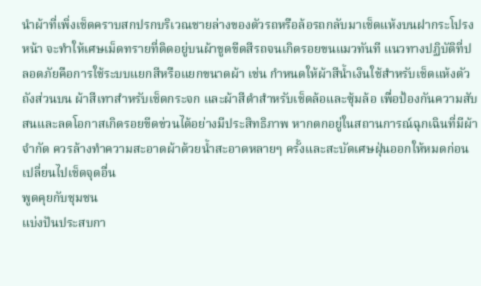นำผ้าที่เพิ่งเช็ดคราบสกปรกบริเวณชายล่างของตัวรถหรือล้อรถกลับมาเช็ดแห้งบนฝากระโปรงหน้า จะทำให้เศษเม็ดทรายที่ติดอยู่บนผ้าขูดขีดสีรถจนเกิดรอยขนแมวทันที แนวทางปฏิบัติที่ปลอดภัยคือการใช้ระบบแยกสีหรือแยกขนาดผ้า เช่น กำหนดให้ผ้าสีน้ำเงินใช้สำหรับเช็ดแห้งตัวถังส่วนบน ผ้าสีเทาสำหรับเช็ดกระจก และผ้าสีดำสำหรับเช็ดล้อและซุ้มล้อ เพื่อป้องกันความสับสนและลดโอกาสเกิดรอยขีดข่วนได้อย่างมีประสิทธิภาพ หากตกอยู่ในสถานการณ์ฉุกเฉินที่มีผ้าจำกัด ควรล้างทำความสะอาดผ้าด้วยน้ำสะอาดหลายๆ ครั้งและสะบัดเศษฝุ่นออกให้หมดก่อนเปลี่ยนไปเช็ดจุดอื่น
พูดคุยกับชุมชน
แบ่งปันประสบกา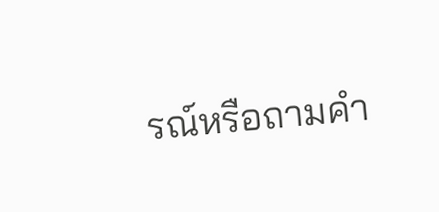รณ์หรือถามคำ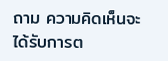ถาม ความคิดเห็นจะได้รับการต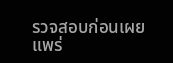รวจสอบก่อนเผยแพร่